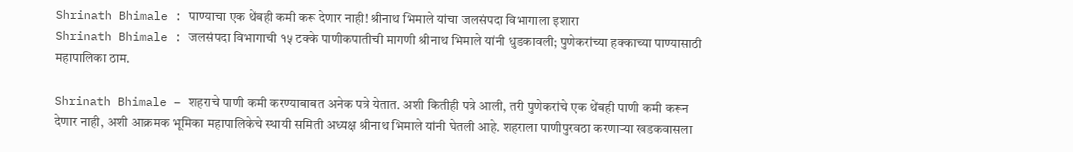Shrinath Bhimale : पाण्याचा एक थेंबही कमी करू देणार नाही! श्रीनाथ भिमाले यांचा जलसंपदा विभागाला इशारा
Shrinath Bhimale : जलसंपदा विभागाची १५ टक्के पाणीकपातीची मागणी श्रीनाथ भिमाले यांनी धुडकावली; पुणेकरांच्या हक्काच्या पाण्यासाठी महापालिका ठाम.

Shrinath Bhimale – शहराचे पाणी कमी करण्याबाबत अनेक पत्रे येतात. अशी कितीही पत्रे आली, तरी पुणेकरांचे एक थेंबही पाणी कमी करून देणार नाही, अशी आक्रमक भूमिका महापालिकेचे स्थायी समिती अध्यक्ष श्रीनाथ भिमाले यांनी घेतली आहे. शहराला पाणीपुरवठा करणाऱ्या खडकवासला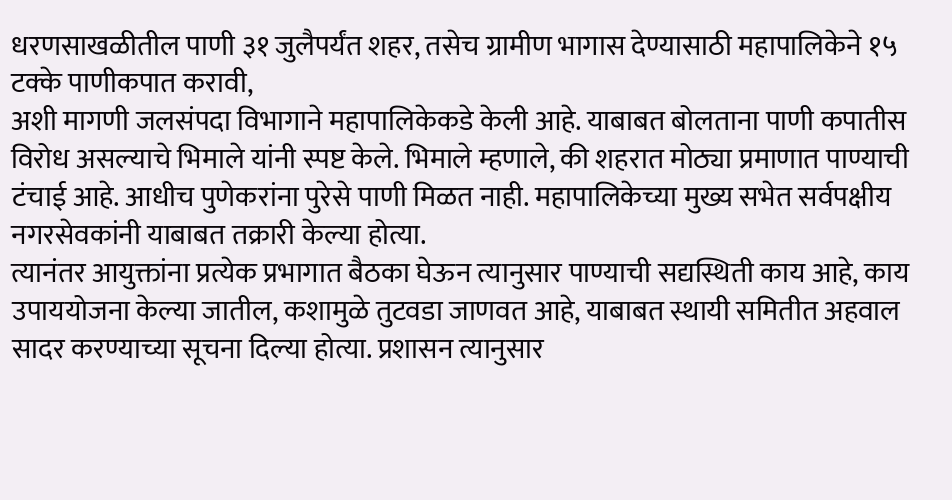धरणसाखळीतील पाणी ३१ जुलैपर्यंत शहर, तसेच ग्रामीण भागास देण्यासाठी महापालिकेने १५ टक्के पाणीकपात करावी,
अशी मागणी जलसंपदा विभागाने महापालिकेकडे केली आहे. याबाबत बोलताना पाणी कपातीस विरोध असल्याचे भिमाले यांनी स्पष्ट केले. भिमाले म्हणाले, की शहरात मोठ्या प्रमाणात पाण्याची टंचाई आहे. आधीच पुणेकरांना पुरेसे पाणी मिळत नाही. महापालिकेच्या मुख्य सभेत सर्वपक्षीय नगरसेवकांनी याबाबत तक्रारी केल्या होत्या.
त्यानंतर आयुक्तांना प्रत्येक प्रभागात बैठका घेऊन त्यानुसार पाण्याची सद्यस्थिती काय आहे, काय उपाययोजना केल्या जातील, कशामुळे तुटवडा जाणवत आहे, याबाबत स्थायी समितीत अहवाल सादर करण्याच्या सूचना दिल्या होत्या. प्रशासन त्यानुसार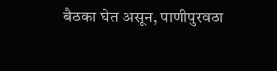बैठका घेत असून, पाणीपुरवठा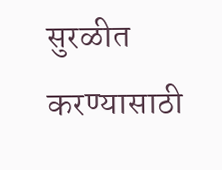सुरळीत करण्यासाठी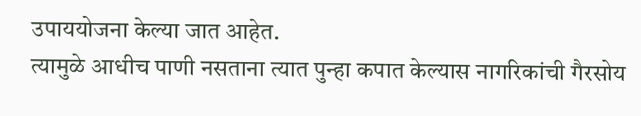उपाययोजना केल्या जात आहेत.
त्यामुळे आधीच पाणी नसताना त्यात पुन्हा कपात केल्यास नागरिकांची गैरसोय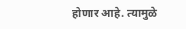होणार आहे. त्यामुळे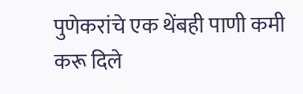पुणेकरांचे एक थेंबही पाणी कमी करू दिले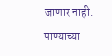जाणार नाही. पाण्याच्या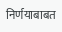निर्णयाबाबत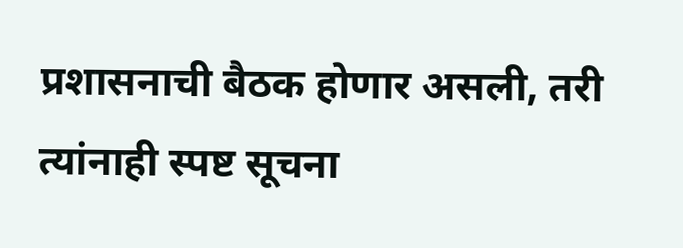प्रशासनाची बैठक होणार असली, तरी त्यांनाही स्पष्ट सूचना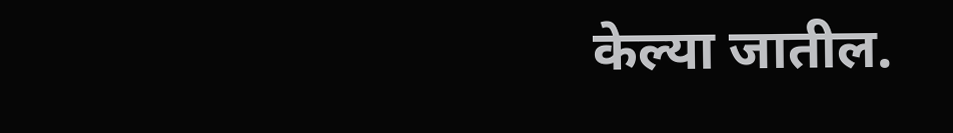केल्या जातील.